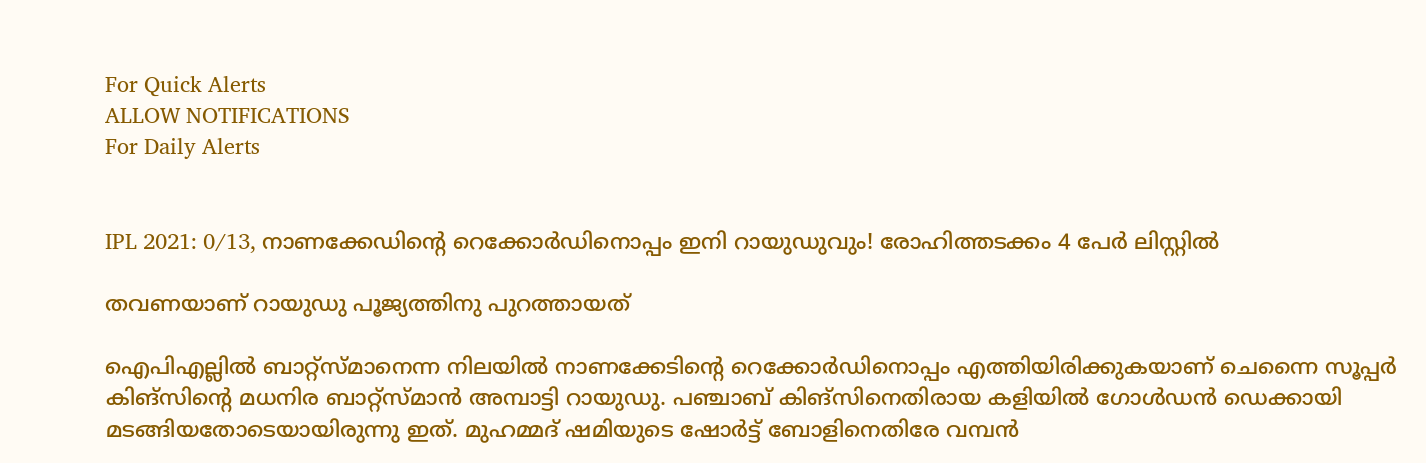For Quick Alerts
ALLOW NOTIFICATIONS
For Daily Alerts


IPL 2021: 0/13, നാണക്കേഡിന്റെ റെക്കോര്‍ഡിനൊപ്പം ഇനി റായുഡുവും! രോഹിത്തടക്കം 4 പേര്‍ ലിസ്റ്റില്‍

തവണയാണ് റായുഡു പൂജ്യത്തിനു പുറത്തായത്

ഐപിഎല്ലില്‍ ബാറ്റ്‌സ്മാനെന്ന നിലയില്‍ നാണക്കേടിന്റെ റെക്കോര്‍ഡിനൊപ്പം എത്തിയിരിക്കുകയാണ് ചെന്നൈ സൂപ്പര്‍ കിങ്‌സിന്റെ മധനിര ബാറ്റ്‌സ്മാന്‍ അമ്പാട്ടി റായുഡു. പഞ്ചാബ് കിങ്‌സിനെതിരായ കളിയില്‍ ഗോള്‍ഡന്‍ ഡെക്കായി മടങ്ങിയതോടെയായിരുന്നു ഇത്. മുഹമ്മദ് ഷമിയുടെ ഷോര്‍ട്ട് ബോളിനെതിരേ വമ്പന്‍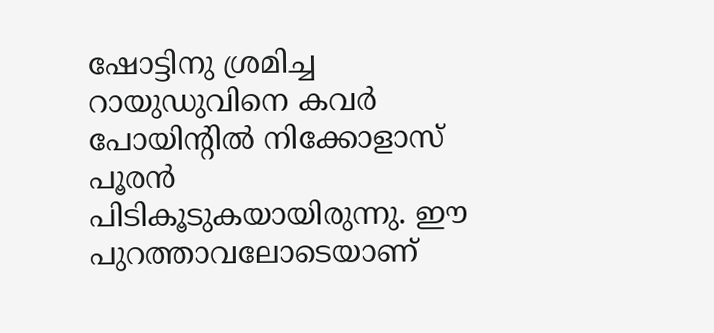ഷോട്ടിനു ശ്രമിച്ച റായുഡുവിനെ കവര്‍ പോയിന്റില്‍ നിക്കോളാസ് പൂരന്‍ പിടികൂടുകയായിരുന്നു. ഈ പുറത്താവലോടെയാണ്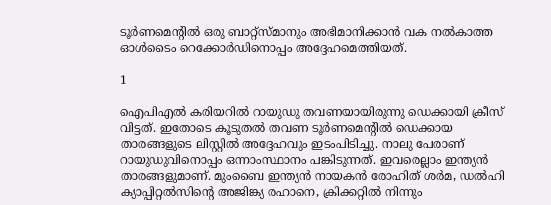ടൂര്‍ണമെന്റില്‍ ഒരു ബാറ്റ്‌സ്മാനും അഭിമാനിക്കാന്‍ വക നല്‍കാത്ത ഓള്‍ടൈം റെക്കോര്‍ഡിനൊപ്പം അദ്ദേഹമെത്തിയത്.

1

ഐപിഎല്‍ കരിയറില്‍ റായുഡു തവണയായിരുന്നു ഡെക്കായി ക്രീസ് വിട്ടത്. ഇതോടെ കൂടുതല്‍ തവണ ടൂര്‍ണമെന്റില്‍ ഡെക്കായ താരങ്ങളുടെ ലിസ്റ്റില്‍ അദ്ദേഹവും ഇടംപിടിച്ചു. നാലു പേരാണ് റായുഡുവിനൊപ്പം ഒന്നാംസ്ഥാനം പങ്കിടുന്നത്. ഇവരെല്ലാം ഇന്ത്യന്‍ താരങ്ങളുമാണ്. മുംബൈ ഇന്ത്യന്‍ നായകന്‍ രോഹിത് ശര്‍മ, ഡല്‍ഹി ക്യാപ്പിറ്റല്‍സിന്റെ അജിങ്ക്യ രഹാനെ, ക്രിക്കറ്റില്‍ നിന്നും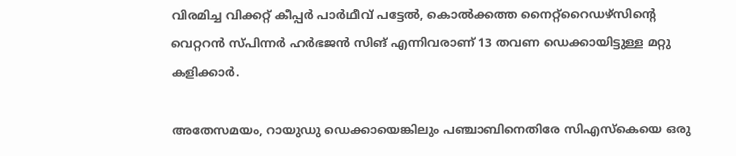വിരമിച്ച വിക്കറ്റ് കീപ്പര്‍ പാര്‍ഥീവ് പട്ടേല്‍, കൊല്‍ക്കത്ത നൈറ്റ്‌റൈഡഴ്‌സിന്റെ വെറ്ററന്‍ സ്പിന്നര്‍ ഹര്‍ഭജന്‍ സിങ് എന്നിവരാണ് 13 തവണ ഡെക്കായിട്ടുള്ള മറ്റു കളിക്കാര്‍.

അതേസമയം, റായുഡു ഡെക്കായെങ്കിലും പഞ്ചാബിനെതിരേ സിഎസ്‌കെയെ ഒരു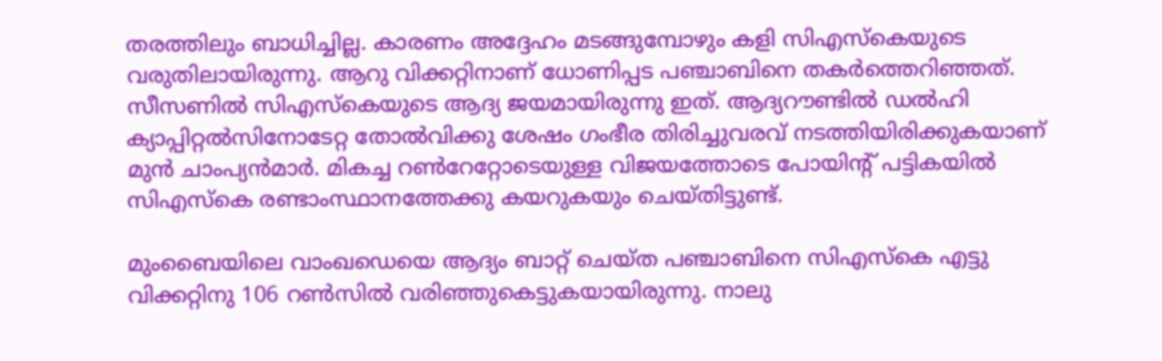തരത്തിലും ബാധിച്ചില്ല. കാരണം അദ്ദേഹം മടങ്ങുമ്പോഴും കളി സിഎസ്‌കെയുടെ വരുതിലായിരുന്നു. ആറു വിക്കറ്റിനാണ് ധോണിപ്പട പഞ്ചാബിനെ തകര്‍ത്തെറിഞ്ഞത്. സീസണില്‍ സിഎസ്‌കെയുടെ ആദ്യ ജയമായിരുന്നു ഇത്. ആദ്യറൗണ്ടില്‍ ഡല്‍ഹി ക്യാപ്പിറ്റല്‍സിനോടേറ്റ തോല്‍വിക്കു ശേഷം ഗംഭീര തിരിച്ചുവരവ് നടത്തിയിരിക്കുകയാണ് മുന്‍ ചാംപ്യന്‍മാര്‍. മികച്ച റണ്‍റേറ്റോടെയുള്ള വിജയത്തോടെ പോയിന്റ് പട്ടികയില്‍ സിഎസ്‌കെ രണ്ടാംസ്ഥാനത്തേക്കു കയറുകയും ചെയ്തിട്ടുണ്ട്.

മുംബൈയിലെ വാംഖഡെയെ ആദ്യം ബാറ്റ് ചെയ്ത പഞ്ചാബിനെ സിഎസ്‌കെ എട്ടു വിക്കറ്റിനു 106 റണ്‍സില്‍ വരിഞ്ഞുകെട്ടുകയായിരുന്നു. നാലു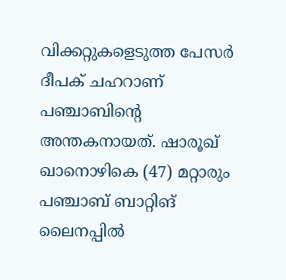വിക്കറ്റുകളെടുത്ത പേസര്‍ ദീപക് ചഹറാണ് പഞ്ചാബിന്റെ അന്തകനായത്. ഷാരൂഖ് ഖാനൊഴികെ (47) മറ്റാരും പഞ്ചാബ് ബാറ്റിങ് ലൈനപ്പില്‍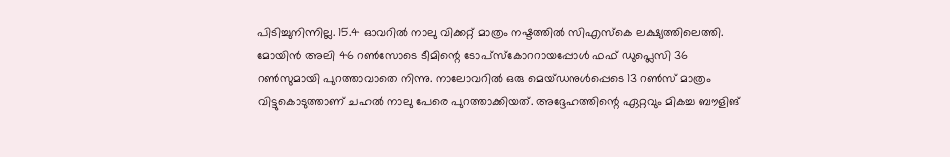പിടിച്ചുനിന്നില്ല. 15.4 ഓവറില്‍ നാലു വിക്കറ്റ് മാത്രം നഷ്ടത്തില്‍ സിഎസ്‌കെ ലക്ഷ്യത്തിലെത്തി. മോയിന്‍ അലി 46 റണ്‍സോടെ ടീമിന്റെ ടോപ്‌സ്‌കോററായപ്പോള്‍ ഫഫ് ഡുപ്ലെസി 36 റണ്‍സുമായി പുറത്താവാതെ നിന്നു. നാലോവറില്‍ ഒരു മെയ്ഡനുള്‍പ്പെടെ 13 റണ്‍സ് മാത്രം വിട്ടുകൊടുത്താണ് ചഹല്‍ നാലു പേരെ പുറത്താക്കിയത്. അദ്ദേഹത്തിന്റെ ഏറ്റവും മികച്ച ബൗളിങ്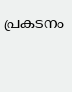പ്രകടനം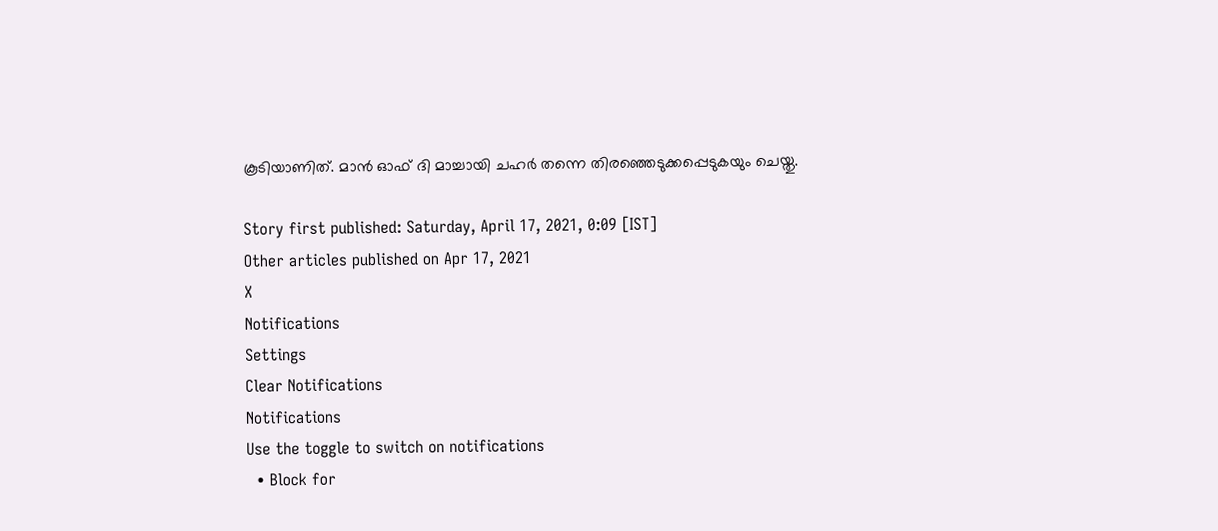കൂടിയാണിത്. മാന്‍ ഓഫ് ദി മാച്ചായി ചഹര്‍ തന്നെ തിരഞ്ഞെടുക്കപ്പെടുകയും ചെയ്തു.

Story first published: Saturday, April 17, 2021, 0:09 [IST]
Other articles published on Apr 17, 2021
X
Notifications
Settings
Clear Notifications
Notifications
Use the toggle to switch on notifications
  • Block for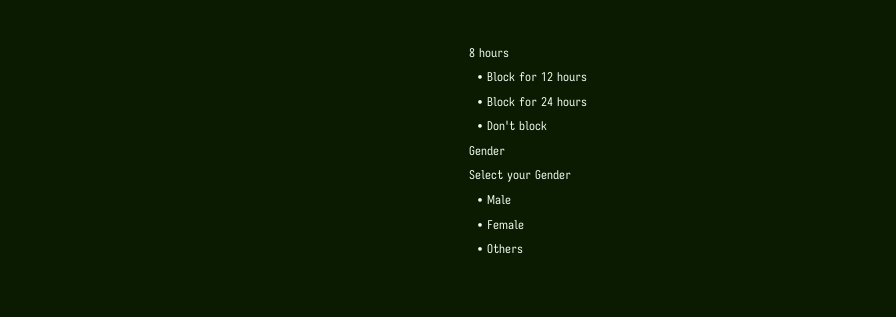8 hours
  • Block for 12 hours
  • Block for 24 hours
  • Don't block
Gender
Select your Gender
  • Male
  • Female
  • Others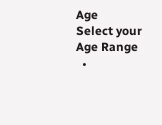Age
Select your Age Range
  •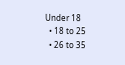Under 18
  • 18 to 25
  • 26 to 35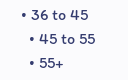• 36 to 45
  • 45 to 55
  • 55+